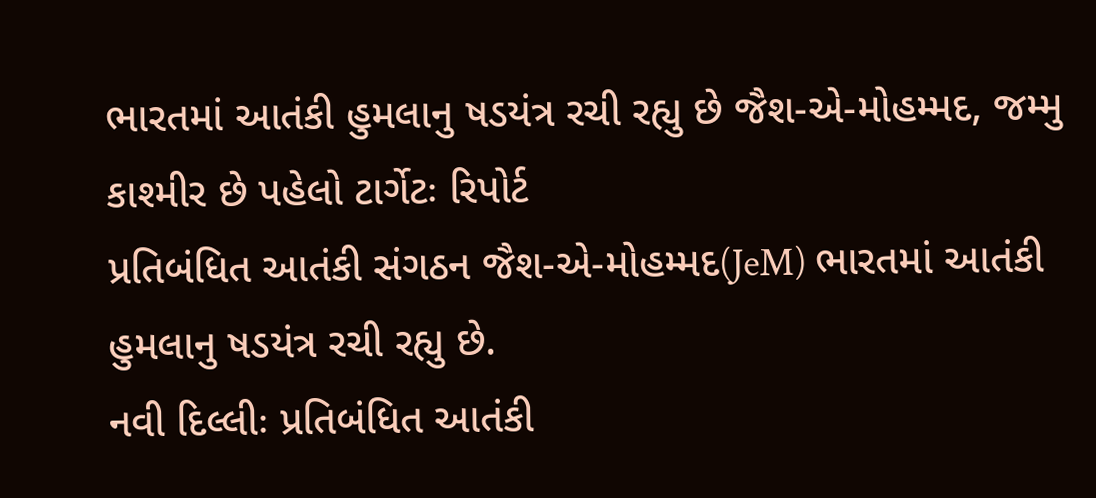ભારતમાં આતંકી હુમલાનુ ષડયંત્ર રચી રહ્યુ છે જૈશ-એ-મોહમ્મદ, જમ્મુ કાશ્મીર છે પહેલો ટાર્ગેટઃ રિપોર્ટ
પ્રતિબંધિત આતંકી સંગઠન જૈશ-એ-મોહમ્મદ(JeM) ભારતમાં આતંકી હુમલાનુ ષડયંત્ર રચી રહ્યુ છે.
નવી દિલ્લીઃ પ્રતિબંધિત આતંકી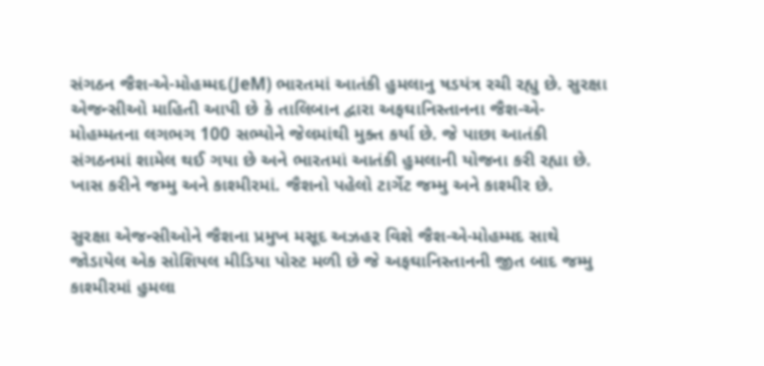સંગઠન જૈશ-એ-મોહમ્મદ(JeM) ભારતમાં આતંકી હુમલાનુ ષડયંત્ર રચી રહ્યુ છે. સુરક્ષા એજન્સીઓ માહિતી આપી છે કે તાલિબાન દ્વારા અફઘાનિસ્તાનના જૈશ-એ-મોહમ્મતના લગભગ 100 સભ્યોને જેલમાંથી મુક્ત કર્યા છે. જે પાછા આતંકી સંગઠનમાં શામેલ થઈ ગયા છે અને ભારતમાં આતંકી હુમલાની યોજના કરી રહ્યા છે. ખાસ કરીને જમ્મુ અને કાશ્મીરમાં. જૈશનો પહેલો ટાર્ગેટ જમ્મુ અને કાશ્મીર છે.

સુરક્ષા એજન્સીઓને જૈશના પ્રમુખ મસૂદ અઝહર વિશે જૈશ-એ-મોહમ્મદ સાથે જોડાયેલ એક સોશિયલ મીડિયા પોસ્ટ મળી છે જે અફઘાનિસ્તાનની જીત બાદ જમ્મુ કાશ્મીરમાં હુમલા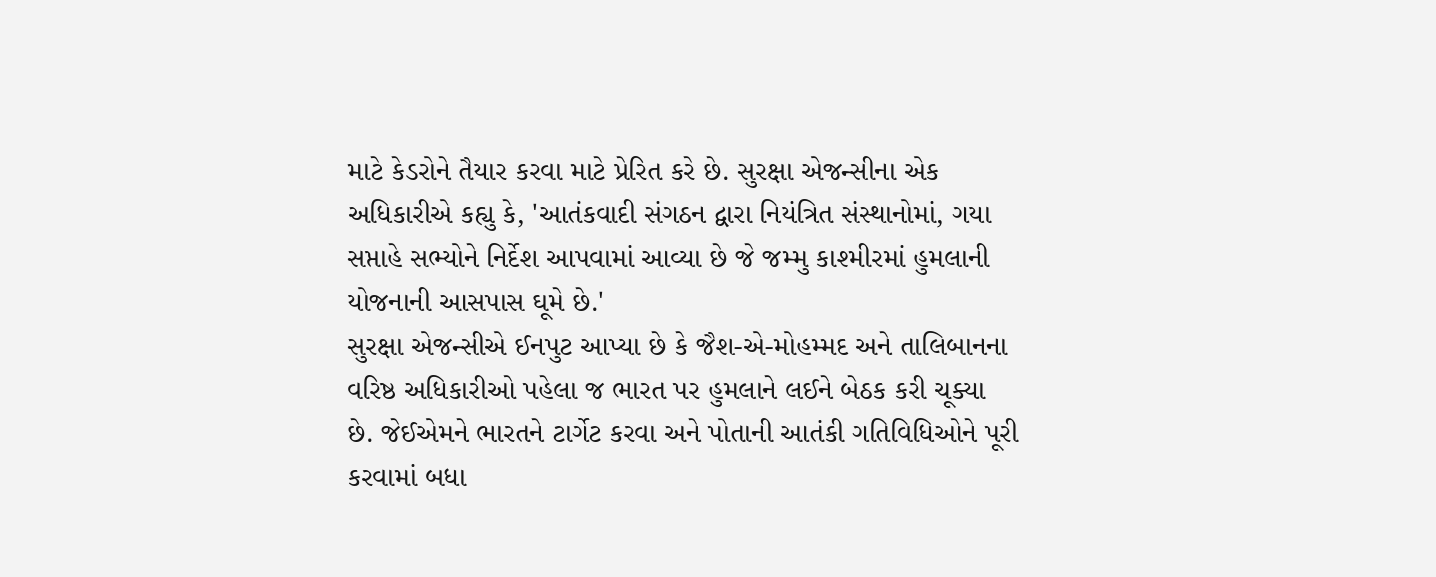માટે કેડરોને તૈયાર કરવા માટે પ્રેરિત કરે છે. સુરક્ષા એજન્સીના એક અધિકારીએ કહ્યુ કે, 'આતંકવાદી સંગઠન દ્વારા નિયંત્રિત સંસ્થાનોમાં, ગયા સપ્તાહે સભ્યોને નિર્દેશ આપવામાં આવ્યા છે જે જમ્મુ કાશ્મીરમાં હુમલાની યોજનાની આસપાસ ઘૂમે છે.'
સુરક્ષા એજન્સીએ ઈનપુટ આપ્યા છે કે જૈશ-એ-મોહમ્મદ અને તાલિબાનના વરિષ્ઠ અધિકારીઓ પહેલા જ ભારત પર હુમલાને લઈને બેઠક કરી ચૂક્યા છે. જેઈએમને ભારતને ટાર્ગેટ કરવા અને પોતાની આતંકી ગતિવિધિઓને પૂરી કરવામાં બધા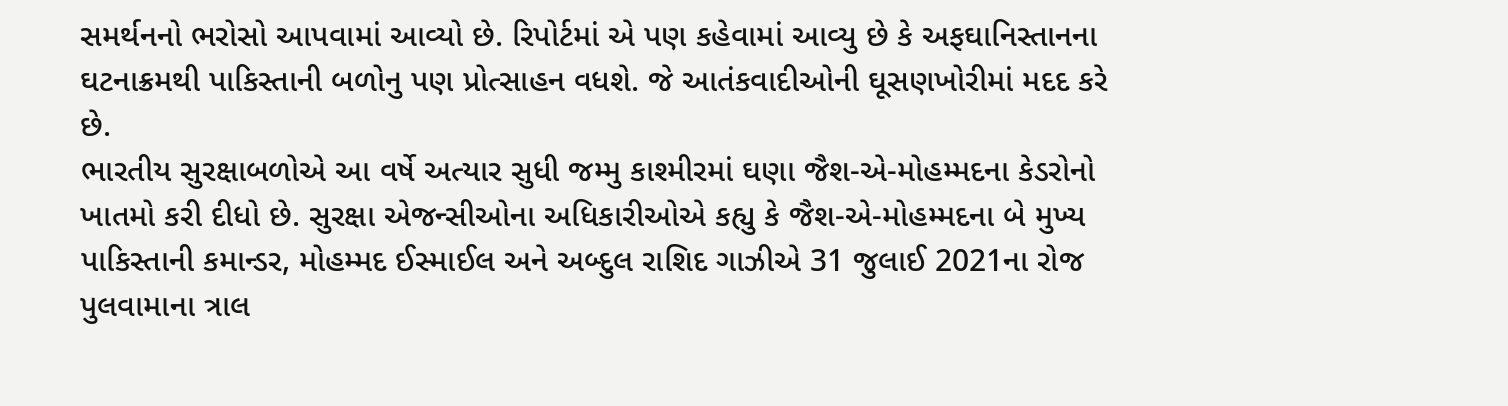સમર્થનનો ભરોસો આપવામાં આવ્યો છે. રિપોર્ટમાં એ પણ કહેવામાં આવ્યુ છે કે અફઘાનિસ્તાનના ઘટનાક્રમથી પાકિસ્તાની બળોનુ પણ પ્રોત્સાહન વધશે. જે આતંકવાદીઓની ઘૂસણખોરીમાં મદદ કરે છે.
ભારતીય સુરક્ષાબળોએ આ વર્ષે અત્યાર સુધી જમ્મુ કાશ્મીરમાં ઘણા જૈશ-એ-મોહમ્મદના કેડરોનો ખાતમો કરી દીધો છે. સુરક્ષા એજન્સીઓના અધિકારીઓએ કહ્યુ કે જૈશ-એ-મોહમ્મદના બે મુખ્ય પાકિસ્તાની કમાન્ડર, મોહમ્મદ ઈસ્માઈલ અને અબ્દુલ રાશિદ ગાઝીએ 31 જુલાઈ 2021ના રોજ પુલવામાના ત્રાલ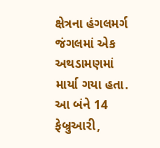ક્ષેત્રના હંગલમર્ગ જંગલમાં એક અથડામણમાં માર્યા ગયા હતા. આ બંને 14 ફેબ્રુઆરી,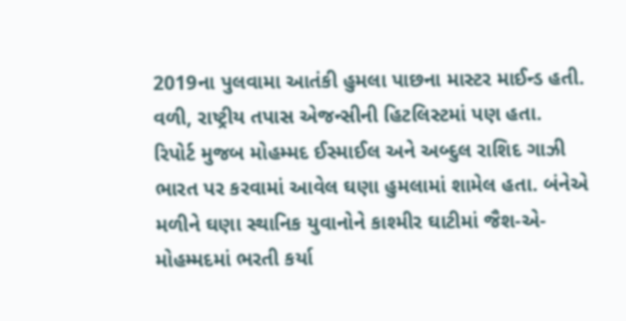2019ના પુલવામા આતંકી હુમલા પાછના માસ્ટર માઈન્ડ હતી. વળી, રાષ્ટ્રીય તપાસ એજન્સીની હિટલિસ્ટમાં પણ હતા.
રિપોર્ટ મુજબ મોહમ્મદ ઈસ્માઈલ અને અબ્દુલ રાશિદ ગાઝી ભારત પર કરવામાં આવેલ ઘણા હુમલામાં શામેલ હતા. બંનેએ મળીને ઘણા સ્થાનિક યુવાનોને કાશ્મીર ઘાટીમાં જૈશ-એ-મોહમ્મદમાં ભરતી કર્યા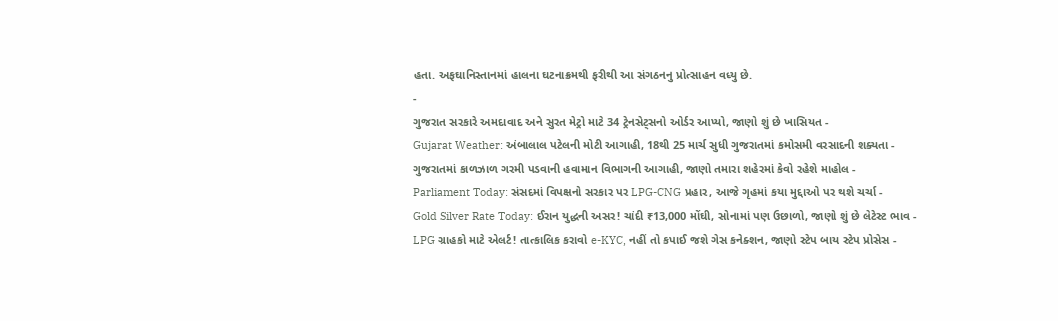હતા. અફઘાનિસ્તાનમાં હાલના ઘટનાક્રમથી ફરીથી આ સંગઠનનુ પ્રોત્સાહન વધ્યુ છે.
-
ગુજરાત સરકારે અમદાવાદ અને સુરત મેટ્રો માટે 34 ટ્રેનસેટ્સનો ઓર્ડર આપ્યો, જાણો શું છે ખાસિયત -
Gujarat Weather: અંબાલાલ પટેલની મોટી આગાહી, 18થી 25 માર્ચ સુધી ગુજરાતમાં કમોસમી વરસાદની શક્યતા -
ગુજરાતમાં કાળઝાળ ગરમી પડવાની હવામાન વિભાગની આગાહી, જાણો તમારા શહેરમાં કેવો રહેશે માહોલ -
Parliament Today: સંસદમાં વિપક્ષનો સરકાર પર LPG-CNG પ્રહાર, આજે ગૃહમાં કયા મુદ્દાઓ પર થશે ચર્ચા -
Gold Silver Rate Today: ઈરાન યુદ્ધની અસર! ચાંદી ₹13,000 મોંઘી, સોનામાં પણ ઉછાળો, જાણો શું છે લેટેસ્ટ ભાવ -
LPG ગ્રાહકો માટે એલર્ટ! તાત્કાલિક કરાવો e-KYC, નહીં તો કપાઈ જશે ગેસ કનેક્શન, જાણો સ્ટેપ બાય સ્ટેપ પ્રોસેસ -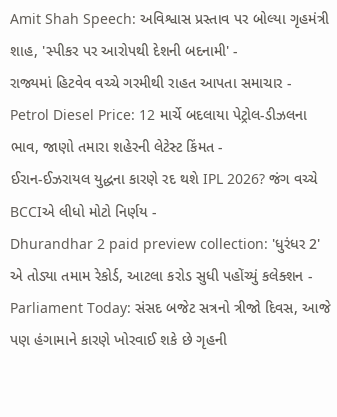Amit Shah Speech: અવિશ્વાસ પ્રસ્તાવ પર બોલ્યા ગૃહમંત્રી શાહ, 'સ્પીકર પર આરોપથી દેશની બદનામી' -
રાજ્યમાં હિટવેવ વચ્ચે ગરમીથી રાહત આપતા સમાચાર -
Petrol Diesel Price: 12 માર્ચે બદલાયા પેટ્રોલ-ડીઝલના ભાવ, જાણો તમારા શહેરની લેટેસ્ટ કિંમત -
ઈરાન-ઈઝરાયલ યુદ્ધના કારણે રદ થશે IPL 2026? જંગ વચ્ચે BCCIએ લીધો મોટો નિર્ણય -
Dhurandhar 2 paid preview collection: 'ધુરંધર 2' એ તોડ્યા તમામ રેકોર્ડ, આટલા કરોડ સુધી પહોંચ્યું કલેક્શન -
Parliament Today: સંસદ બજેટ સત્રનો ત્રીજો દિવસ, આજે પણ હંગામાને કારણે ખોરવાઈ શકે છે ગૃહની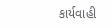કાર્યવાહી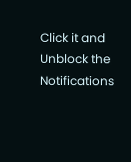Click it and Unblock the Notifications